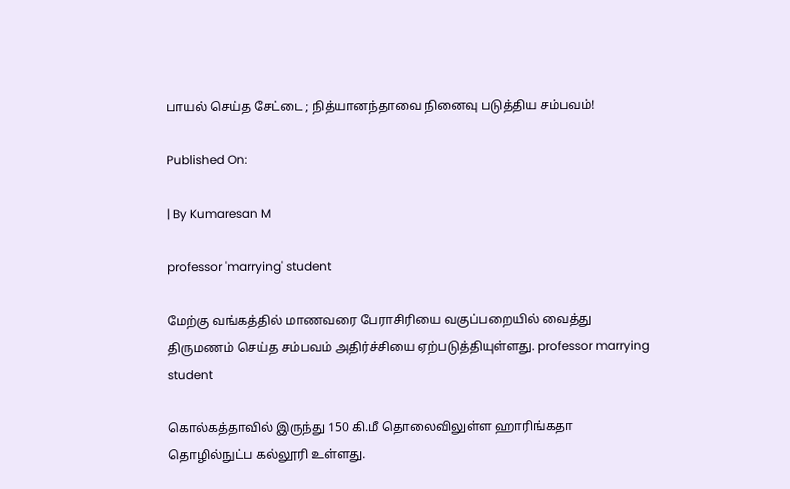பாயல் செய்த சேட்டை ; நித்யானந்தாவை நினைவு படுத்திய சம்பவம்!

Published On:

| By Kumaresan M

professor 'marrying' student

மேற்கு வங்கத்தில் மாணவரை பேராசிரியை வகுப்பறையில் வைத்து திருமணம் செய்த சம்பவம் அதிர்ச்சியை ஏற்படுத்தியுள்ளது. professor marrying student

கொல்கத்தாவில் இருந்து 150 கி.மீ தொலைவிலுள்ள ஹாரிங்கதா தொழில்நுட்ப கல்லூரி உள்ளது.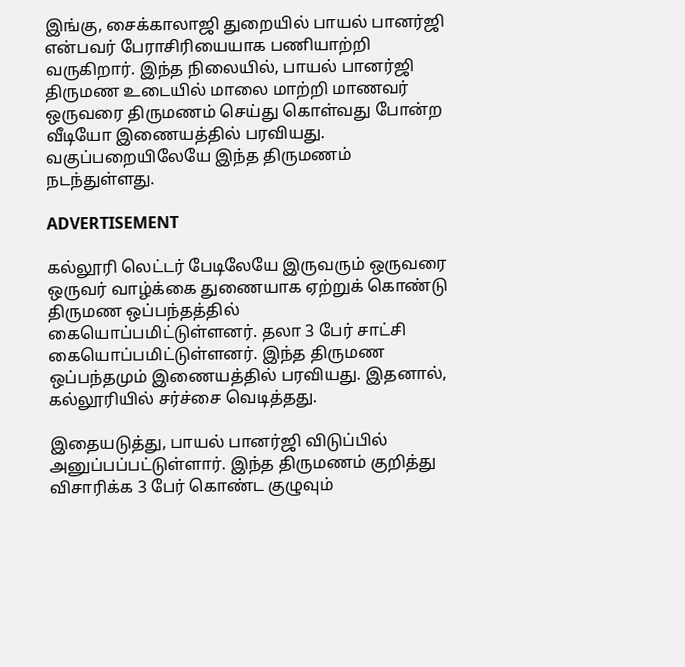இங்கு, சைக்காலாஜி துறையில் பாயல் பானர்ஜி என்பவர் பேராசிரியையாக பணியாற்றி வருகிறார். இந்த நிலையில், பாயல் பானர்ஜி திருமண உடையில் மாலை மாற்றி மாணவர் ஒருவரை திருமணம் செய்து கொள்வது போன்ற வீடியோ இணையத்தில் பரவியது. வகுப்பறையிலேயே இந்த திருமணம் நடந்துள்ளது.

ADVERTISEMENT

கல்லூரி லெட்டர் பேடிலேயே இருவரும் ஒருவரை ஒருவர் வாழ்க்கை துணையாக ஏற்றுக் கொண்டு திருமண ஒப்பந்தத்தில் கையொப்பமிட்டுள்ளனர். தலா 3 பேர் சாட்சி கையொப்பமிட்டுள்ளனர். இந்த திருமண ஒப்பந்தமும் இணையத்தில் பரவியது. இதனால், கல்லூரியில் சர்ச்சை வெடித்தது.

இதையடுத்து, பாயல் பானர்ஜி விடுப்பில் அனுப்பப்பட்டுள்ளார். இந்த திருமணம் குறித்து விசாரிக்க 3 பேர் கொண்ட குழுவும்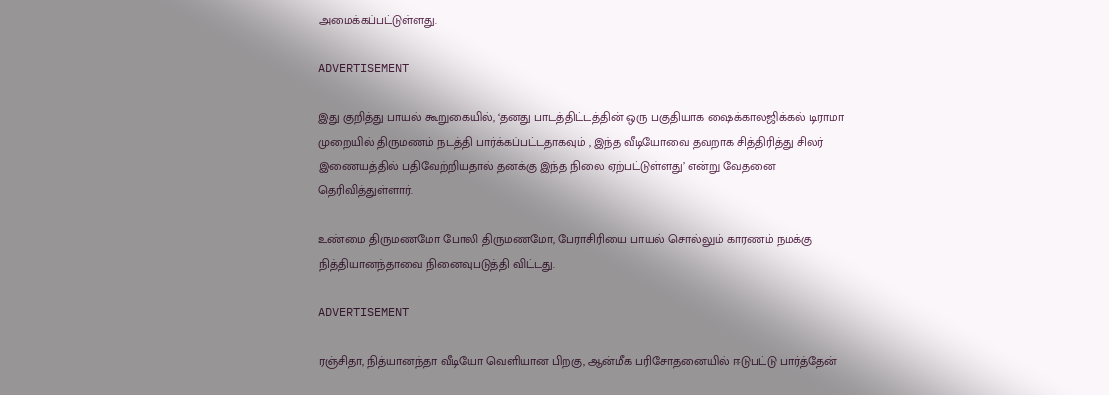அமைக்கப்பட்டுள்ளது.

ADVERTISEMENT

இது குறித்து பாயல் கூறுகையில், ‘தனது பாடத்திட்டத்தின் ஒரு பகுதியாக ஷைக்காலஜிக்கல் டிராமா முறையில் திருமணம் நடத்தி பார்க்கப்பட்டதாகவும் , இந்த வீடியோவை தவறாக சித்திரித்து சிலர் இணையத்தில் பதிவேற்றியதால் தனக்கு இந்த நிலை ஏற்பட்டுள்ளது’ என்று வேதனை தெரிவித்துள்ளார்.

உண்மை திருமணமோ போலி திருமணமோ, பேராசிரியை பாயல் சொல்லும் காரணம் நமக்கு நித்தியானந்தாவை நினைவுபடுத்தி விட்டது.

ADVERTISEMENT

ரஞ்சிதா, நித்யானந்தா வீடியோ வெளியான பிறகு, ஆன்மீக பரிசோதனையில் ஈடுபட்டு பார்த்தேன்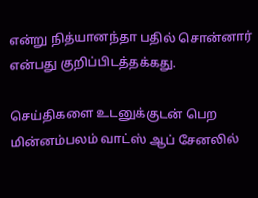என்று நித்யானந்தா பதில் சொன்னார் என்பது குறிப்பிடத்தக்கது.

செய்திகளை உடனுக்குடன் பெற மின்னம்பலம் வாட்ஸ் ஆப் சேனலில்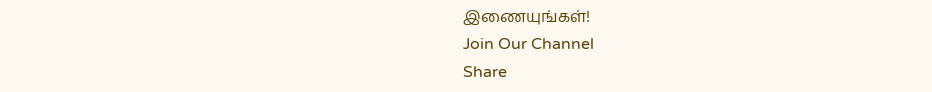இணையுங்கள்!
Join Our Channel
Share